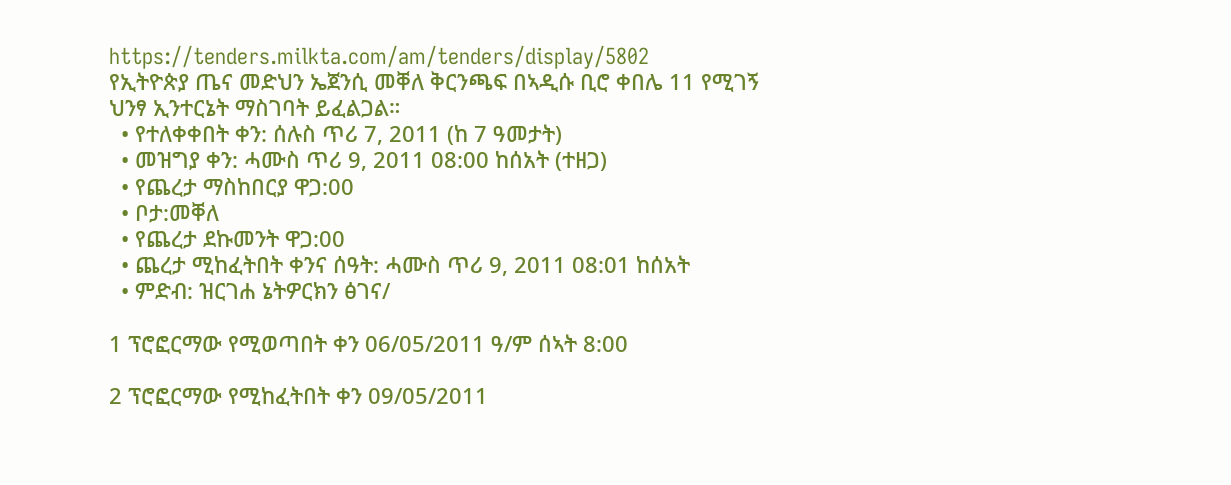https://tenders.milkta.com/am/tenders/display/5802
የኢትዮጵያ ጤና መድህን ኤጀንሲ መቐለ ቅርንጫፍ በኣዲሱ ቢሮ ቀበሌ 11 የሚገኝ ህንፃ ኢንተርኔት ማስገባት ይፈልጋል።
  • የተለቀቀበት ቀን: ሰሉስ ጥሪ 7, 2011 (ከ 7 ዓመታት)
  • መዝግያ ቀን: ሓሙስ ጥሪ 9, 2011 08:00 ከሰአት (ተዘጋ)
  • የጨረታ ማስከበርያ ዋጋ:00
  • ቦታ:መቐለ
  • የጨረታ ደኩመንት ዋጋ:00
  • ጨረታ ሚከፈትበት ቀንና ሰዓት: ሓሙስ ጥሪ 9, 2011 08:01 ከሰአት
  • ምድብ: ዝርገሐ ኔትዎርክን ፅገና/

1 ፕሮፎርማው የሚወጣበት ቀን 06/05/2011 ዓ/ም ሰኣት 8:00

2 ፕሮፎርማው የሚከፈትበት ቀን 09/05/2011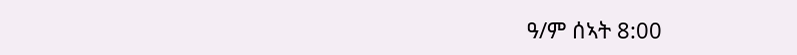ዓ/ም ሰኣት 8:00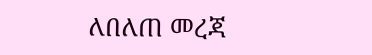ለበለጠ መረጃ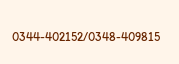0344-402152/0348-409815